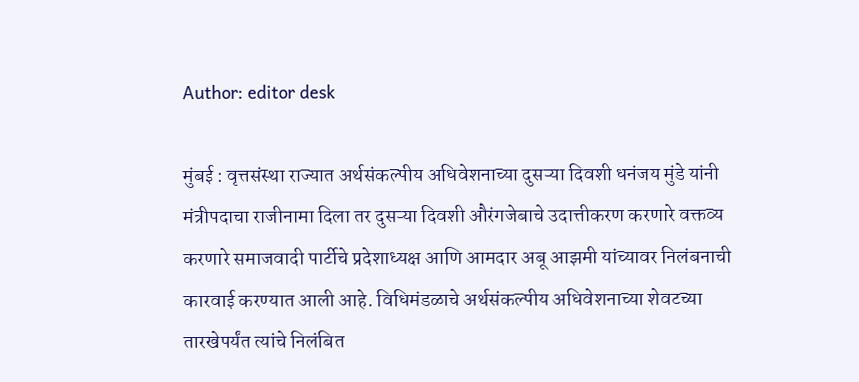Author: editor desk

मुंबई : वृत्तसंस्था राज्यात अर्थसंकल्पीय अधिवेशनाच्या दुसऱ्या दिवशी धनंजय मुंडे यांनी मंत्रीपदाचा राजीनामा दिला तर दुसऱ्या दिवशी औरंगजेबाचे उदात्तीकरण करणारे वक्तव्य करणारे समाजवादी पार्टीचे प्रदेशाध्यक्ष आणि आमदार अबू आझमी यांच्यावर निलंबनाची कारवाई करण्यात आली आहे. विधिमंडळाचे अर्थसंकल्पीय अधिवेशनाच्या शेवटच्या तारखेपर्यंत त्यांचे निलंबित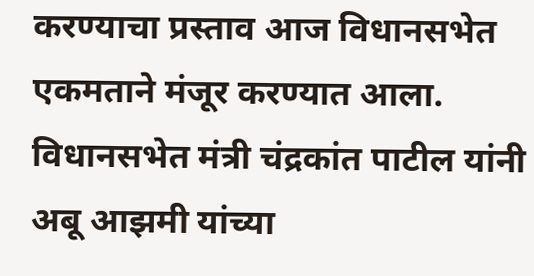करण्याचा प्रस्ताव आज विधानसभेत एकमताने मंजूर करण्यात आला. विधानसभेत मंत्री चंद्रकांत पाटील यांनी अबू आझमी यांच्या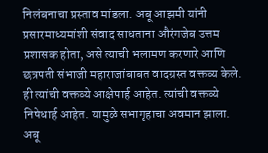निलंबनाचा प्रस्ताव मांडला. अबू आझमी यांनी प्रसारमाध्यमांशी संवाद साधताना औरंगजेब उत्तम प्रशासक होता, असे त्याची भलामण करणारे आणि छत्रपती संभाजी महाराजांबाबत वादग्रस्त वक्तव्य केले. ही त्यांची वक्तव्ये आक्षेपार्ह आहेत. त्यांची वक्तव्ये निषेधार्ह आहेत. यामुळे सभागृहाचा अवमान झाला. अबू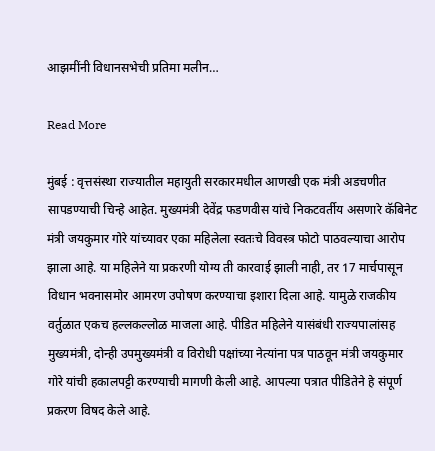आझमींनी विधानसभेची प्रतिमा मलीन…

Read More

मुंबई : वृत्तसंस्था राज्यातील महायुती सरकारमधील आणखी एक मंत्री अडचणीत सापडण्याची चिन्हे आहेत. मुख्यमंत्री देवेंद्र फडणवीस यांचे निकटवर्तीय असणारे कॅबिनेट मंत्री जयकुमार गोरे यांच्यावर एका महिलेला स्वतःचे विवस्त्र फोटो पाठवल्याचा आरोप झाला आहे. या महिलेने या प्रकरणी योग्य ती कारवाई झाली नाही, तर 17 मार्चपासून विधान भवनासमोर आमरण उपोषण करण्याचा इशारा दिला आहे. यामुळे राजकीय वर्तुळात एकच हल्लकल्लोळ माजला आहे. पीडित महिलेने यासंबंधी राज्यपालांसह मुख्यमंत्री, दोन्ही उपमुख्यमंत्री व विरोधी पक्षांच्या नेत्यांना पत्र पाठवून मंत्री जयकुमार गोरे यांची हकालपट्टी करण्याची मागणी केली आहे. आपल्या पत्रात पीडितेने हे संपूर्ण प्रकरण विषद केले आहे.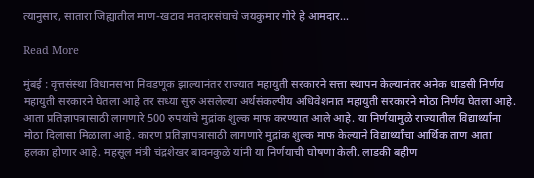त्यानुसार, सातारा जिह्यातील माण-खटाव मतदारसंघाचे जयकुमार गोरे हे आमदार…

Read More

मुंबई : वृत्तसंस्था विधानसभा निवडणूक झाल्यानंतर राज्यात महायुती सरकारने सत्ता स्थापन केल्यानंतर अनेक धाडसी निर्णय महायुती सरकारने घेतला आहे तर सध्या सुरु असलेल्या अर्थसंकल्पीय अधिवेशनात महायुती सरकारने मोठा निर्णय घेतला आहे. आता प्रतिज्ञापत्रासाठी लागणारे 500 रुपयांचे मुद्रांक शुल्क माफ करण्यात आले आहे. या निर्णयामुळे राज्यातील विद्यार्थ्यांना मोठा दिलासा मिळाला आहे. कारण प्रतिज्ञापत्रासाठी लागणारे मुद्रांक शुल्क माफ केल्याने विद्यार्थ्यांचा आर्थिक ताण आता हलका होणार आहे. महसूल मंत्री चंद्रशेखर बावनकुळे यांनी या निर्णयाची घोषणा केली. लाडकी बहीण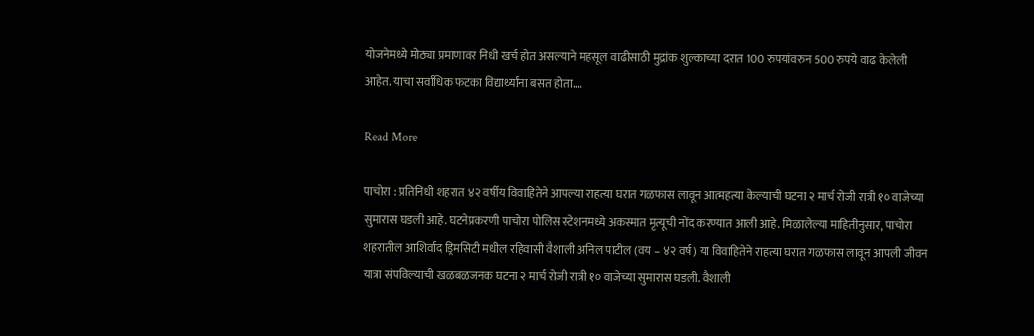योजनेमध्ये मोठ्या प्रमाणावर निधी खर्च होत असल्याने महसूल वाढीसाठी मुद्रांक शुल्काच्या दरात 100 रुपयांवरुन 500 रुपये वाढ केलेली आहेत. याचा सर्वाधिक फटका विद्यार्थ्यांना बसत होता.…

Read More

पाचोरा : प्रतिनिधी शहरात ४२ वर्षीय विवाहितेने आपल्या राहत्या घरात गळफास लावून आत्महत्या केल्याची घटना २ मार्च रोजी रात्री १० वाजेच्या सुमारास घडली आहे. घटनेप्रकरणी पाचोरा पोलिस स्टेशनमध्ये अकस्मात मृत्यूची नोंद करण्यात आली आहे. मिळालेल्या माहितीनुसार, पाचोरा शहरातील आशिर्वाद ड्रिमसिटी मधील रहिवासी वैशाली अनिल पाटील (वय – ४२ वर्ष) या विवाहितेने राहत्या घरात गळफास लावून आपली जीवन यात्रा संपविल्याची खळबळजनक घटना २ मार्च रोजी रात्री १० वाजेच्या सुमारास घडली. वैशाली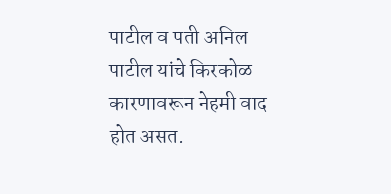पाटील व पती अनिल पाटील यांचे किरकोळ कारणावरून नेहमी वाद होत असत.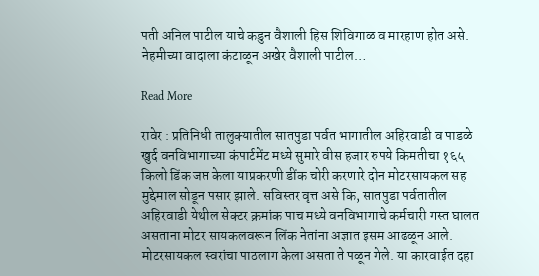पती अनिल पाटील याचे कडुन वैशाली हिस शिविगाळ व मारहाण होत असे. नेहमीच्या वादाला कंटाळून अखेर वैशाली पाटील…

Read More

रावेर : प्रतिनिधी तालुक्यातील सातपुडा पर्वत भागातील अहिरवाडी व पाडळे खुर्द वनविभागाच्या कंपार्टमेंट मध्ये सुमारे वीस हजार रुपये किमतीचा १६५ किलो डिंक जप्त केला याप्रकरणी डींक चोरी करणारे दोन मोटरसायकल सह मुद्देमाल सोडून पसार झाले. सविस्तर वृत्त असे कि, सातपुडा पर्वतातील अहिरवाडी येथील सेक्टर क्रमांक पाच मध्ये वनविभागाचे कर्मचारी गस्त घालत असताना मोटर सायकलवरून लिंक नेतांना अज्ञात इसम आढळून आले. मोटरसायकल स्वरांचा पाठलाग केला असता ते पळून गेले. या कारवाईत दहा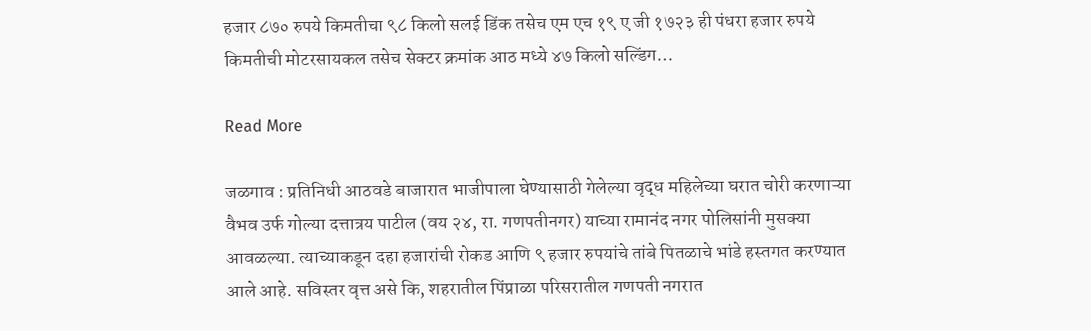हजार ८७० रुपये किमतीचा ९८ किलो सलई डिंक तसेच एम एच १९ ए जी १७२३ ही पंधरा हजार रुपये किमतीची मोटरसायकल तसेच सेक्टर क्रमांक आठ मध्ये ४७ किलो सल्डिंग…

Read More

जळगाव : प्रतिनिधी आठवडे बाजारात भाजीपाला घेण्यासाठी गेलेल्या वृद्ध महिलेच्या घरात चोरी करणाऱ्या वैभव उर्फ गोल्या दत्तात्रय पाटील (वय २४, रा. गणपतीनगर) याच्या रामानंद नगर पोलिसांनी मुसक्या आवळल्या. त्याच्याकडून दहा हजारांची रोकड आणि ९ हजार रुपयांचे तांबे पितळाचे भांडे हस्तगत करण्यात आले आहे. सविस्तर वृत्त असे कि, शहरातील पिंप्राळा परिसरातील गणपती नगरात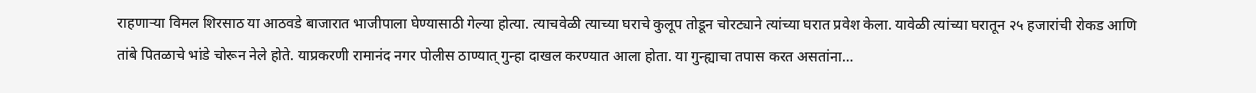राहणाऱ्या विमल शिरसाठ या आठवडे बाजारात भाजीपाला घेण्यासाठी गेल्या होत्या. त्याचवेळी त्याच्या घराचे कुलूप तोडून चोरट्याने त्यांच्या घरात प्रवेश केला. यावेळी त्यांच्या घरातून २५ हजारांची रोकड आणि तांबे पितळाचे भांडे चोरून नेले होते. याप्रकरणी रामानंद नगर पोलीस ठाण्यात् गुन्हा दाखल करण्यात आला होता. या गुन्ह्याचा तपास करत असतांना…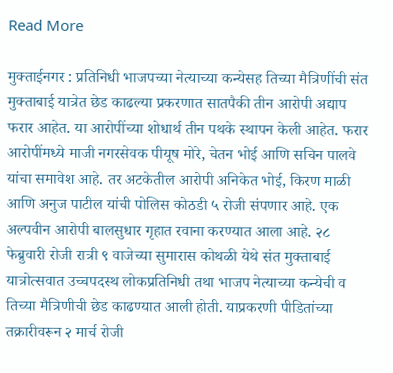Read More

मुक्ताईनगर : प्रतिनिधी भाजपच्या नेत्याच्या कन्येसह तिच्या मैत्रिणींची संत मुक्ताबाई यात्रेत छेड काढल्या प्रकरणात सातपैकी तीन आरोपी अद्याप फरार आहेत. या आरोपींच्या शोधार्थ तीन पथके स्थापन केली आहेत. फरार आरोपींमध्ये माजी नगरसेवक पीयूष मोरे, चेतन भोई आणि सचिन पालवे यांचा समावेश आहे. तर अटकेतील आरोपी अनिकेत भोई, किरण माळी आणि अनुज पाटील यांची पोलिस कोठडी ५ रोजी संपणार आहे. एक अल्पवीन आरोपी बालसुधार गृहात रवाना करण्यात आला आहे. २८ फेब्रुवारी रोजी रात्री ९ वाजेच्या सुमारास कोथळी येथे संत मुक्ताबाई यात्रोत्सवात उच्चपदस्थ लोकप्रतिनिधी तथा भाजप नेत्याच्या कन्येची व तिच्या मैत्रिणीची छेड काढण्यात आली होती. याप्रकरणी पीडितांच्या तक्रारीवरून २ मार्च रोजी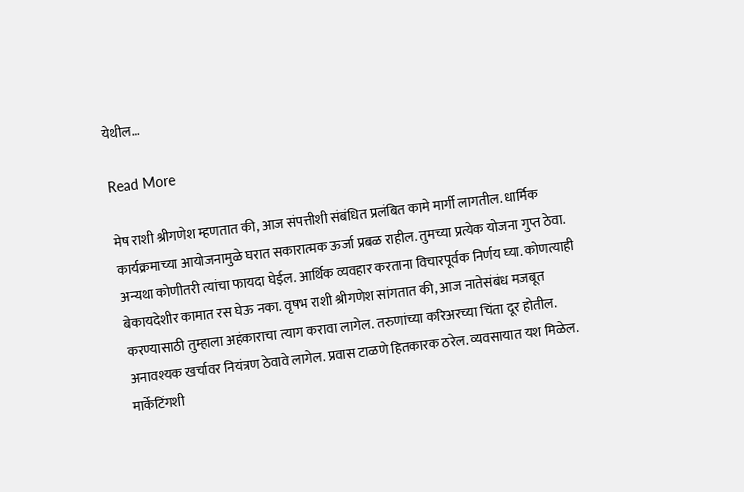येथील…

Read More

मेष राशी श्रीगणेश म्‍हणतात की, आज संपत्तीशी संबंधित प्रलंबित कामे मार्गी लागतील. धार्मिक कार्यक्रमाच्‍या आयोजनामुळे घरात सकारात्मक ऊर्जा प्रबळ राहील. तुमच्या प्रत्येक योजना गुप्त ठेवा. अन्यथा कोणीतरी त्यांचा फायदा घेईल. आर्थिक व्‍यवहार करताना विचारपूर्वक निर्णय घ्‍या. कोणत्याही बेकायदेशीर कामात रस घेऊ नका. वृषभ राशी श्रीगणेश सांगतात की, आज नातेसंबंध मजबूत करण्यासाठी तुम्हाला अहंकाराचा त्‍याग करावा लागेल. तरुणांच्या करिअरच्या चिंता दूर होतील. अनावश्यक खर्चावर नियंत्रण ठेवावे लागेल. प्रवास टाळणे हितकारक ठरेल. व्यवसायात यश मिळेल. मार्केटिंगशी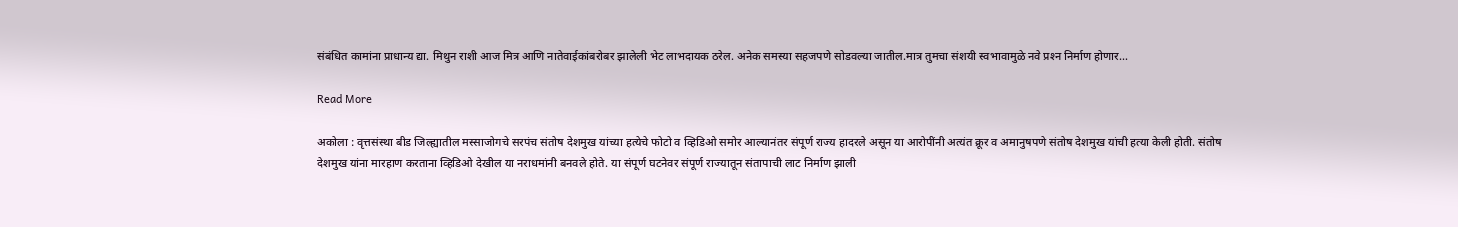संबंधित कामांना प्राधान्य द्या. मिथुन राशी आज मित्र आणि नातेवाईकांबरोबर झालेली भेट लाभदायक ठरेल. अनेक समस्या सहजपणे सोडवल्या जातील.मात्र तुमचा संशयी स्वभावामुळे नवे प्रश्‍न निर्माण होणार…

Read More

अकोला : वृत्तसंस्था बीड जिल्ह्यातील मस्साजोगचे सरपंच संतोष देशमुख यांच्या हत्येचे फोटो व व्हिडिओ समोर आल्यानंतर संपूर्ण राज्य हादरले असून या आरोपींनी अत्यंत क्रूर व अमानुषपणे संतोष देशमुख यांची हत्या केली होती. संतोष देशमुख यांना मारहाण करताना व्हिडिओ देखील या नराधमांनी बनवले होते. या संपूर्ण घटनेवर संपूर्ण राज्यातून संतापाची लाट निर्माण झाली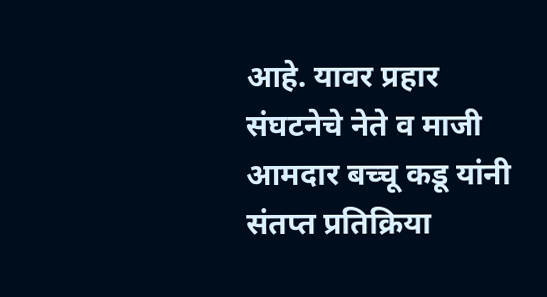आहे. यावर प्रहार संघटनेचे नेते व माजी आमदार बच्चू कडू यांनी संतप्त प्रतिक्रिया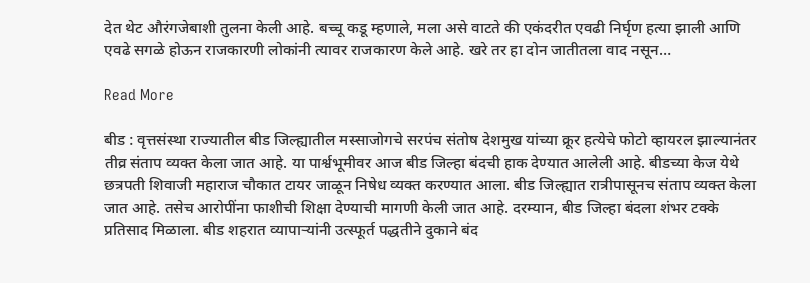देत थेट औरंगजेबाशी तुलना केली आहे. बच्चू कडू म्हणाले, मला असे वाटते की एकंदरीत एवढी निर्घृण हत्या झाली आणि एवढे सगळे होऊन राजकारणी लोकांनी त्यावर राजकारण केले आहे. खरे तर हा दोन जातीतला वाद नसून…

Read More

बीड : वृत्तसंस्था राज्यातील बीड जिल्ह्यातील मस्साजोगचे सरपंच संतोष देशमुख यांच्या क्रूर हत्येचे फोटो व्हायरल झाल्यानंतर तीव्र संताप व्यक्त केला जात आहे. या पार्श्वभूमीवर आज बीड जिल्हा बंदची हाक देण्यात आलेली आहे. बीडच्या केज येथे छत्रपती शिवाजी महाराज चौकात टायर जाळून निषेध व्यक्त करण्यात आला. बीड जिल्ह्यात रात्रीपासूनच संताप व्यक्त केला जात आहे. तसेच आरोपींना फाशीची शिक्षा देण्याची मागणी केली जात आहे. दरम्यान, बीड जिल्हा बंदला शंभर टक्के प्रतिसाद मिळाला. बीड शहरात व्यापाऱ्यांनी उत्स्फूर्त पद्धतीने दुकाने बंद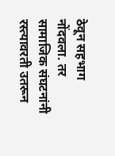ठेवून सहभाग नोंदवला. तर सामाजिक संघटनांनी रस्त्यावरती उतरून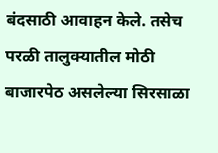बंदसाठी आवाहन केले. तसेच परळी तालुक्यातील मोठी बाजारपेठ असलेल्या सिरसाळा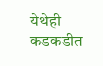येथेही कडकडीत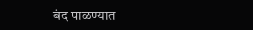बंद पाळ‍ण्यात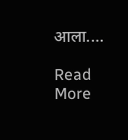आला.…

Read More